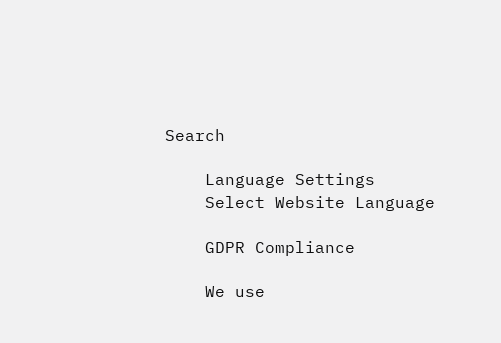Search

    Language Settings
    Select Website Language

    GDPR Compliance

    We use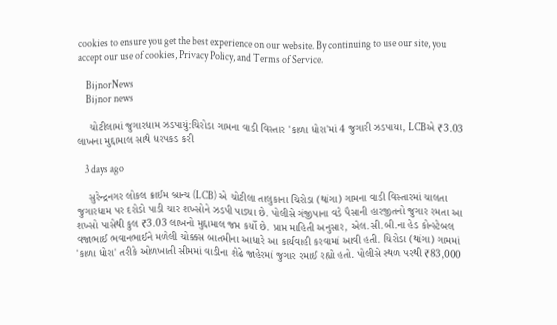cookies to ensure you get the best experience on our website. By continuing to use our site, you accept our use of cookies, Privacy Policy, and Terms of Service.

    BijnorNews
    Bijnor news

    ચોટીલામાં જુગારધામ ઝડપાયું:ચિરોડા ગામના વાડી વિસ્તાર 'કાળા ધોરા'માં 4 જુગારી ઝડપાયા, LCBએ ₹3.03 લાખના મુદ્દામાલ સાથે ધરપકડ કરી

    3 days ago

    સુરેન્દ્રનગર લોકલ ક્રાઈમ બ્રાન્ચ (LCB) એ ચોટીલા તાલુકાના ચિરોડા (થાંગા) ગામના વાડી વિસ્તારમાં ચાલતા જુગારધામ પર દરોડો પાડી ચાર શખ્સોને ઝડપી પાડ્યા છે. પોલીસે ગંજીપાના વડે પૈસાની હારજીતનો જુગાર રમતા આ શખ્સો પાસેથી કુલ ₹3.03 લાખનો મુદ્દામાલ જપ્ત કર્યો છે. પ્રાપ્ત માહિતી અનુસાર, એલ.સી.બી.ના હેડ કોન્સ્ટેબલ વજાભાઈ ભવાનભાઈને મળેલી ચોક્કસ બાતમીના આધારે આ કાર્યવાહી કરવામાં આવી હતી. ચિરોડા (થાંગા) ગામમાં 'કાળા ધોરા' તરીકે ઓળખાતી સીમમાં વાડીના શેઢે જાહેરમાં જુગાર રમાઈ રહ્યો હતો. પોલીસે સ્થળ પરથી ₹83,000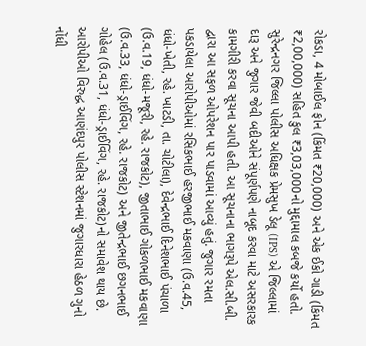રોકડા, 4 મોબાઈલ ફોન (કિંમત ₹20,000) અને એક ઈકો ગાડી (કિંમત ₹2,00,000) સહિત કુલ ₹3,03,000નો મુદ્દામાલ કબજે કર્યો હતો. સુરેન્દ્રનગર જિલ્લા પોલીસ અધિક્ષક પ્રેમસુખ ડેલૂ (IPS) એ જિલ્લામાં દારૂ અને જુગાર જેવી બદીઓને સંપૂર્ણપણે નાબૂદ કરવા માટે અસરકારક કામગીરી કરવા સૂચના આપી હતી. આ સૂચનાના ભાગરૂપે એલ.સી.બી. દ્વારા આ સફળ ઓપરેશન પાર પાડવામાં આવ્યું હતું. જુગાર રમતા પકડાયેલા આરોપીઓમાં રસિકભાઈ હરજીભાઈ મકવાણા (ઉ.વ.45, ધંધો-ખેતી, રહે. ખાટડી, તા. ચોટીલા), દેવેન્દ્રભાઈ દિનેશભાઈ પંચાળા (ઉ.વ.19, ધંધો-મજૂરી, રહે. રાજકોટ), જીતાભાઈ ગોકળભાઈ મકવાણા (ઉ.વ.33, ધંધો-ડ્રાઈવિંગ, રહે. રાજકોટ) અને જીતેન્દ્રભાઈ છગનભાઈ ગોહેલ (ઉ.વ.31, ધંધો-ડ્રાઈવિંગ, રહે. રાજકોટ)નો સમાવેશ થાય છે. આરોપીઓ વિરુદ્ધ આણંદપુર પોલીસ સ્ટેશનમાં જુગારધારા હેઠળ ગુનો નોંધી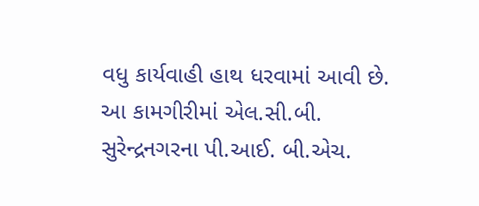વધુ કાર્યવાહી હાથ ધરવામાં આવી છે. આ કામગીરીમાં એલ.સી.બી. સુરેન્દ્રનગરના પી.આઈ. બી.એચ.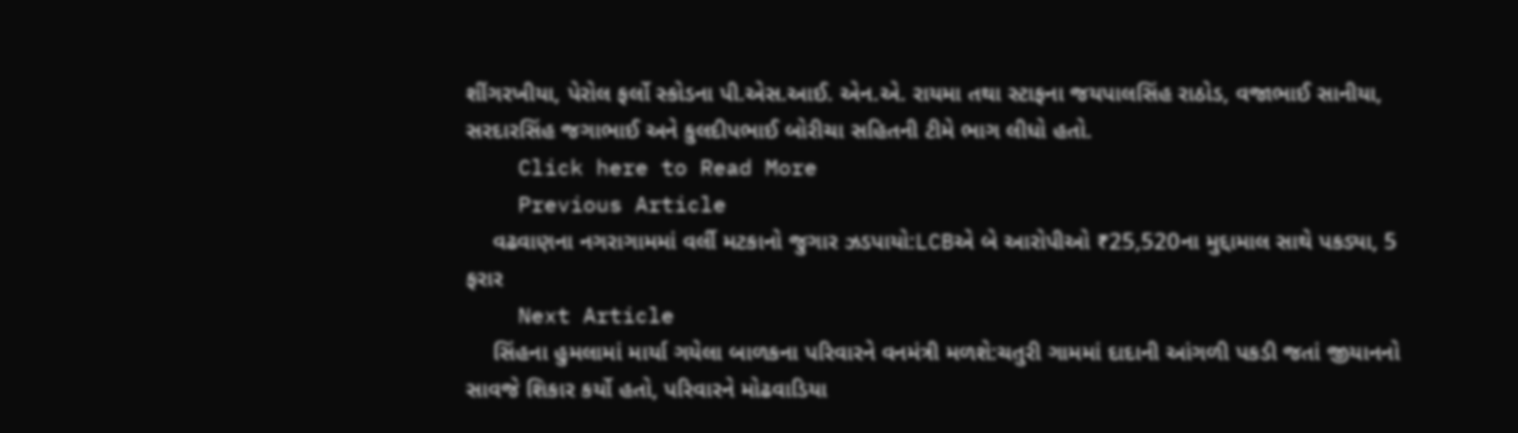શીંગરખીયા, પેરોલ ફર્લો સ્કોડના પી.એસ.આઈ. એન.એ. રાયમા તથા સ્ટાફના જયપાલસિંહ રાઠોડ, વજાભાઈ સાનીયા, સરદારસિંહ જગાભાઈ અને કુલદીપભાઈ બોરીચા સહિતની ટીમે ભાગ લીધો હતો.
    Click here to Read More
    Previous Article
    વઢવાણના નગરાગામમાં વર્લી મટકાનો જુગાર ઝડપાયો:LCBએ બે આરોપીઓ ₹25,520ના મુદ્દામાલ સાથે પકડ્યા, 5 ફરાર
    Next Article
    સિંહના હુમલામાં માર્યા ગયેલા બાળકના પરિવારને વનમંત્રી મળશે:ચતુરી ગામમાં દાદાની આંગળી પકડી જતાં જીયાનનો સાવજે શિકાર કર્યો હતો, પરિવારને મોઢવાડિયા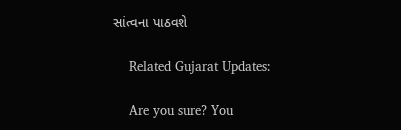સાંત્વના પાઠવશે

    Related Gujarat Updates:

    Are you sure? You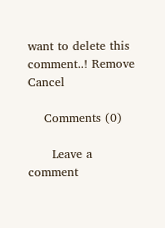want to delete this comment..! Remove Cancel

    Comments (0)

      Leave a comment